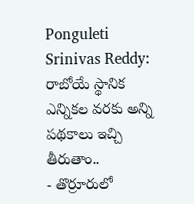Ponguleti Srinivas Reddy: రాబోయే స్థానిక ఎన్నికల వరకు అన్ని పథకాలు ఇచ్చి తీరుతాం..
- తొర్రూరులో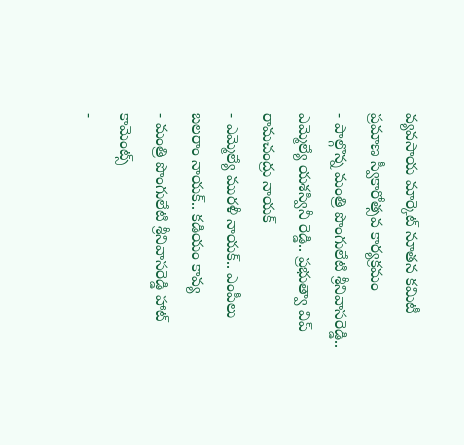వ్యవసాయ మార్కెట్ నూతన కమిటీ ప్రమాణ స్వీకారోత్సవ కార్యక్రమం
- పాల్గొన్న మంత్రి పొంగులేటి శ్రీనివాసరెడ్డి.. ఎమ్మెల్యే యశస్వినీ రెడ్డి.. ప్రభుత్వా విప్ రామచంద్రు నాయక్
- ఎమ్మెల్యే మురళీ నాయక్.. ఎంపీలు బలరాం నాయక్.. కడియం కావ్య
- మంత్రి పొంగులేటి శ్రీనివాసరెడ్డి హాట్ కామెంట్స్
-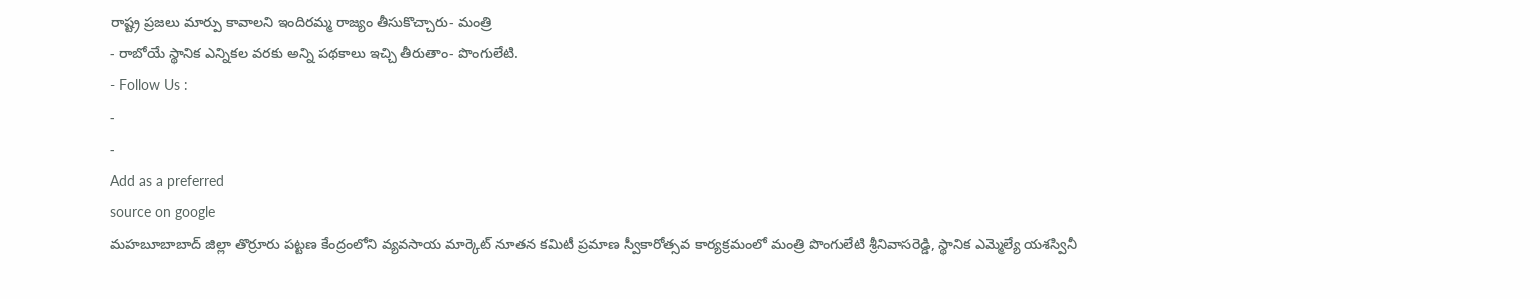రాష్ట్ర ప్రజలు మార్పు కావాలని ఇందిరమ్మ రాజ్యం తీసుకొచ్చారు- మంత్రి
- రాబోయే స్థానిక ఎన్నికల వరకు అన్ని పథకాలు ఇచ్చి తీరుతాం- పొంగులేటి.
- Follow Us :
-
-
Add as a preferred
source on google
మహబూబాబాద్ జిల్లా తొర్రూరు పట్టణ కేంద్రంలోని వ్యవసాయ మార్కెట్ నూతన కమిటీ ప్రమాణ స్వీకారోత్సవ కార్యక్రమంలో మంత్రి పొంగులేటి శ్రీనివాసరెడ్డి, స్థానిక ఎమ్మెల్యే యశస్వినీ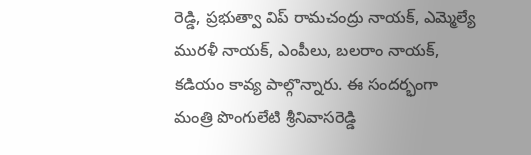రెడ్డి, ప్రభుత్వా విప్ రామచంద్రు నాయక్, ఎమ్మెల్యే మురళీ నాయక్, ఎంపీలు, బలరాం నాయక్, కడియం కావ్య పాల్గొన్నారు. ఈ సందర్భంగా మంత్రి పొంగులేటి శ్రీనివాసరెడ్డి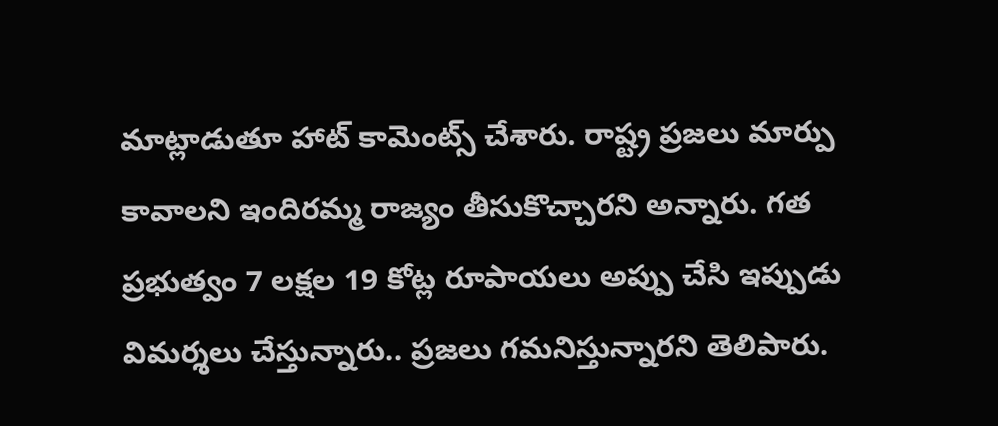మాట్లాడుతూ హాట్ కామెంట్స్ చేశారు. రాష్ట్ర ప్రజలు మార్పు కావాలని ఇందిరమ్మ రాజ్యం తీసుకొచ్చారని అన్నారు. గత ప్రభుత్వం 7 లక్షల 19 కోట్ల రూపాయలు అప్పు చేసి ఇప్పుడు విమర్శలు చేస్తున్నారు.. ప్రజలు గమనిస్తున్నారని తెలిపారు.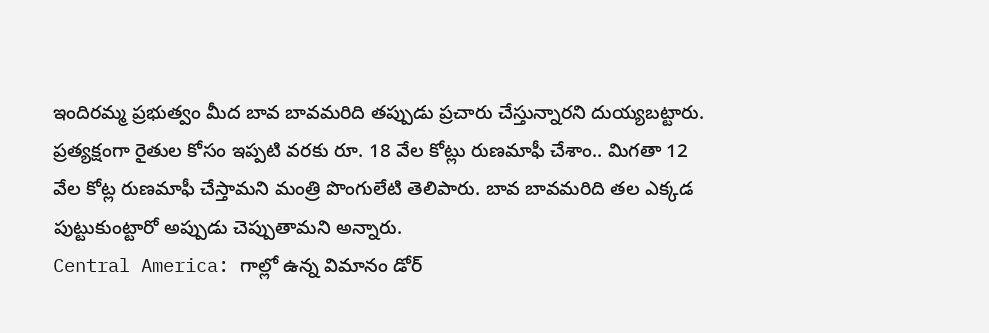ఇందిరమ్మ ప్రభుత్వం మీద బావ బావమరిది తప్పుడు ప్రచారు చేస్తున్నారని దుయ్యబట్టారు. ప్రత్యక్షంగా రైతుల కోసం ఇప్పటి వరకు రూ. 18 వేల కోట్లు రుణమాఫీ చేశాం.. మిగతా 12 వేల కోట్ల రుణమాఫీ చేస్తామని మంత్రి పొంగులేటి తెలిపారు. బావ బావమరిది తల ఎక్కడ పుట్టుకుంట్టారో అప్పుడు చెప్పుతామని అన్నారు.
Central America: గాల్లో ఉన్న విమానం డోర్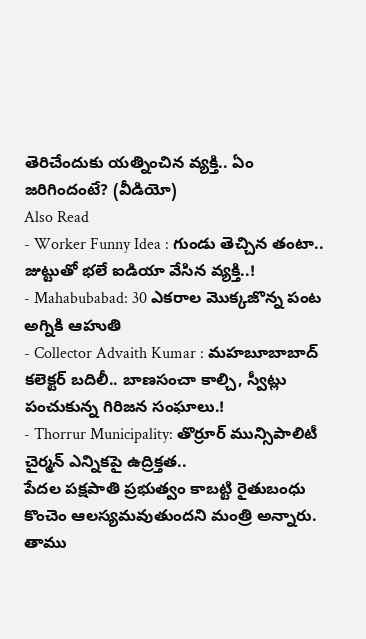తెరిచేందుకు యత్నించిన వ్యక్తి.. ఏం జరిగిందంటే? (వీడియో)
Also Read
- Worker Funny Idea : గుండు తెచ్చిన తంటా.. జుట్టుతో భలే ఐడియా వేసిన వ్యక్తి..!
- Mahabubabad: 30 ఎకరాల మొక్కజొన్న పంట అగ్నికి ఆహుతి
- Collector Advaith Kumar : మహబూబాబాద్ కలెక్టర్ బదిలీ.. బాణసంచా కాల్చి, స్వీట్లు పంచుకున్న గిరిజన సంఘాలు.!
- Thorrur Municipality: తొర్రూర్ మున్సిపాలిటీ చైర్మన్ ఎన్నికపై ఉద్రిక్తత..
పేదల పక్షపాతి ప్రభుత్వం కాబట్టి రైతుబంధు కొంచెం ఆలస్యమవుతుందని మంత్రి అన్నారు. తాము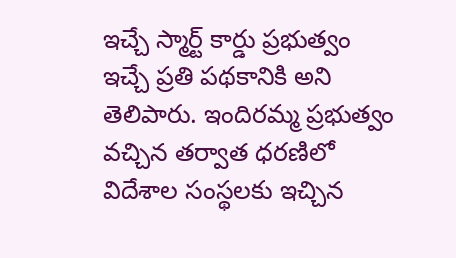ఇచ్చే స్మార్ట్ కార్డు ప్రభుత్వం ఇచ్చే ప్రతి పథకానికి అని తెలిపారు. ఇందిరమ్మ ప్రభుత్వం వచ్చిన తర్వాత ధరణిలో విదేశాల సంస్థలకు ఇచ్చిన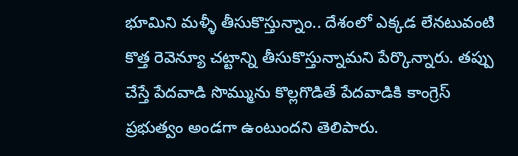భూమిని మళ్ళీ తీసుకొస్తున్నాం.. దేశంలో ఎక్కడ లేనటువంటి కొత్త రెవెన్యూ చట్టాన్ని తీసుకొస్తున్నామని పేర్కొన్నారు. తప్పు చేస్తే పేదవాడి సొమ్మును కొల్లగొడితే పేదవాడికి కాంగ్రెస్ ప్రభుత్వం అండగా ఉంటుందని తెలిపారు.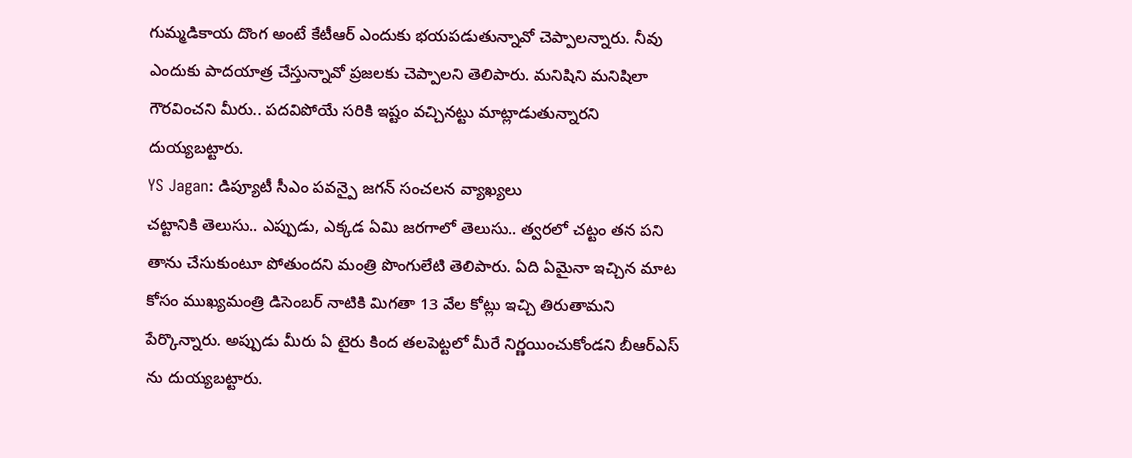గుమ్మడికాయ దొంగ అంటే కేటీఆర్ ఎందుకు భయపడుతున్నావో చెప్పాలన్నారు. నీవు ఎందుకు పాదయాత్ర చేస్తున్నావో ప్రజలకు చెప్పాలని తెలిపారు. మనిషిని మనిషిలా గౌరవించని మీరు.. పదవిపోయే సరికి ఇష్టం వచ్చినట్టు మాట్లాడుతున్నారని దుయ్యబట్టారు.
YS Jagan: డిప్యూటీ సీఎం పవన్పై జగన్ సంచలన వ్యాఖ్యలు
చట్టానికి తెలుసు.. ఎప్పుడు, ఎక్కడ ఏమి జరగాలో తెలుసు.. త్వరలో చట్టం తన పని తాను చేసుకుంటూ పోతుందని మంత్రి పొంగులేటి తెలిపారు. ఏది ఏమైనా ఇచ్చిన మాట కోసం ముఖ్యమంత్రి డిసెంబర్ నాటికి మిగతా 13 వేల కోట్లు ఇచ్చి తిరుతామని పేర్కొన్నారు. అప్పుడు మీరు ఏ టైరు కింద తలపెట్టలో మీరే నిర్ణయించుకోండని బీఆర్ఎస్ ను దుయ్యబట్టారు.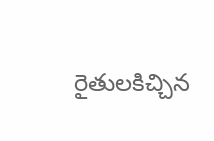రైతులకిచ్చిన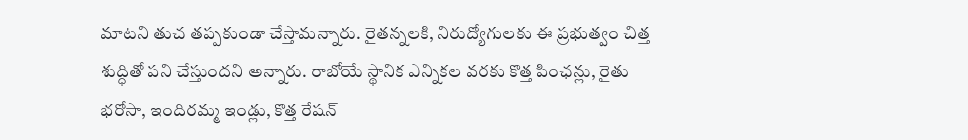మాటని తుచ తప్పకుండా చేస్తామన్నారు. రైతన్నలకి, నిరుద్యోగులకు ఈ ప్రభుత్వం చిత్త శుద్ధితో పని చేస్తుందని అన్నారు. రాబోయే స్థానిక ఎన్నికల వరకు కొత్త పింఛన్లు, రైతు భరోసా, ఇందిరమ్మ ఇండ్లు, కొత్త రేషన్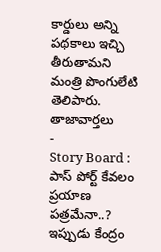కార్డులు అన్ని పథకాలు ఇచ్చి తీరుతామని మంత్రి పొంగులేటి తెలిపారు.
తాజావార్తలు
-
Story Board : పాస్ పోర్ట్ కేవలం ప్రయాణ పత్రమేనా..? ఇప్పుడు కేంద్రం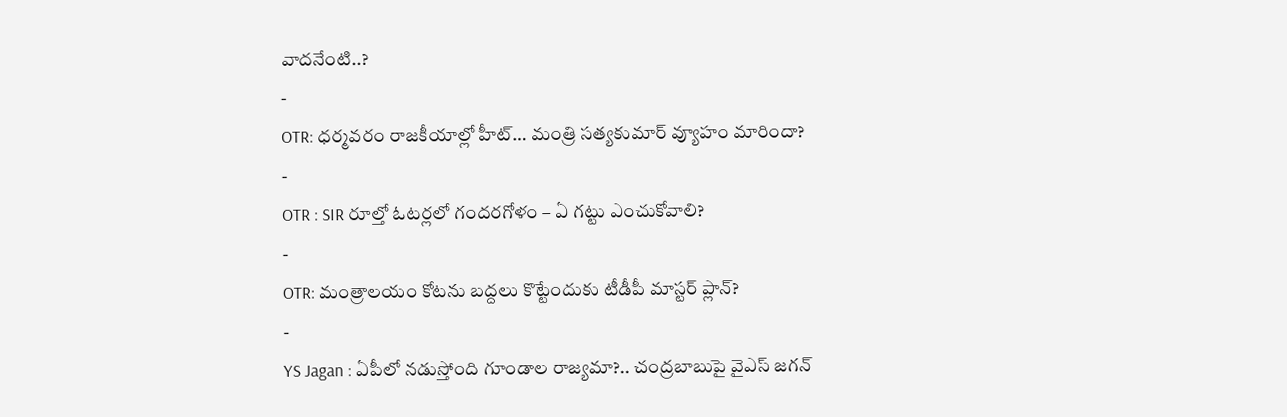వాదనేంటి..?
-
OTR: ధర్మవరం రాజకీయాల్లో హీట్… మంత్రి సత్యకుమార్ వ్యూహం మారిందా?
-
OTR : SIR రూల్తో ఓటర్లలో గందరగోళం – ఏ గట్టు ఎంచుకోవాలి?
-
OTR: మంత్రాలయం కోటను బద్దలు కొట్టేందుకు టీడీపీ మాస్టర్ ప్లాన్?
-
YS Jagan : ఏపీలో నడుస్తోంది గూండాల రాజ్యమా?.. చంద్రబాబుపై వైఎస్ జగన్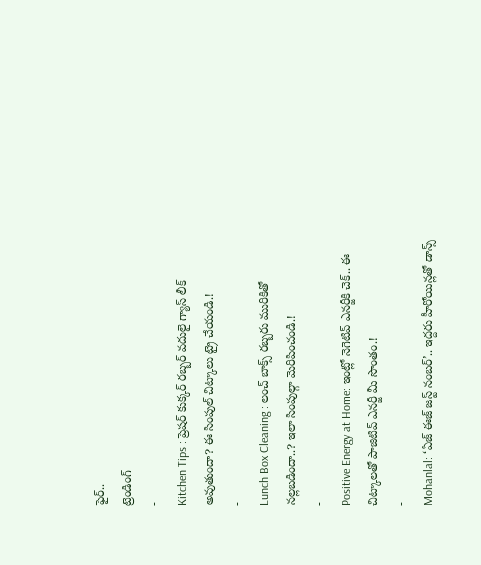ఫైర్..
ట్రెండింగ్
-
Kitchen Tips : ప్రెషర్ కుక్కర్ రబ్బర్ వదులై గ్యాస్ లీక్ అవుతుందా? ఈ సింపుల్ చిట్కాలు ట్రై చేయండి.!
-
Lunch Box Cleaning : లంచ్ బాక్స్ రబ్బరు మురికితో నల్లబడిందా..? ఇలా సింపుల్గా మెరిపించండి.!
-
Positive Energy at Home: ఇంట్లో నెగెటివ్ ఎనర్జీకి చెక్.. ఈ చిట్కాలతో పాజిటివ్ ఎనర్జీ మీ సొంతం.!
-
Mohanlal: ‘ఏజ్ ఈజ్ జస్ట్ నంబర్’.. ఇద్దరు హీరోయిన్లతో డాన్స్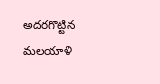అదరగొట్టిన మలయాళి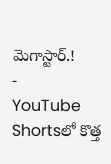మెగాస్టార్.!
-
YouTube Shortsలో కొత్త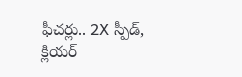ఫీచర్లు.. 2X స్పీడ్, క్లియర్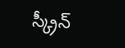స్క్రీన్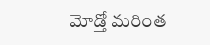మోడ్తో మరింత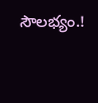సౌలభ్యం.!